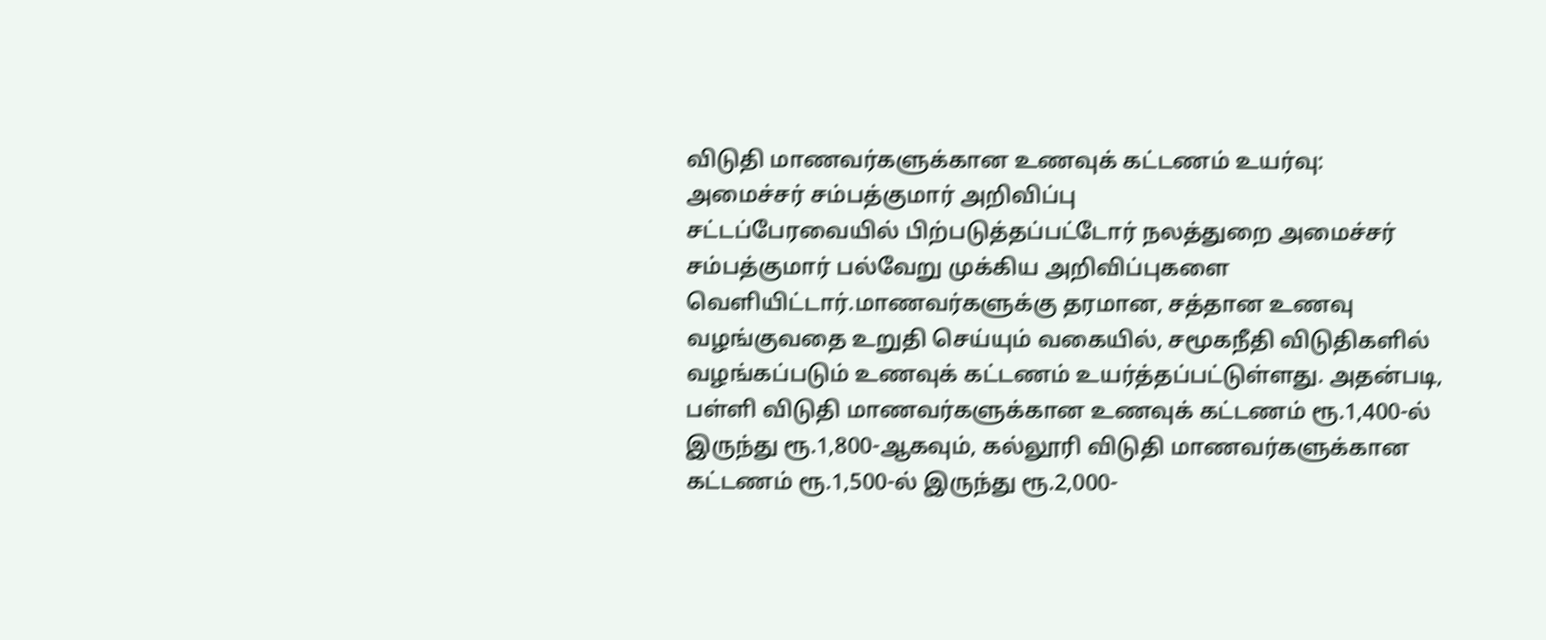விடுதி மாணவர்களுக்கான உணவுக் கட்டணம் உயர்வு: அமைச்சர் சம்பத்குமார் அறிவிப்பு
சட்டப்பேரவையில் பிற்படுத்தப்பட்டோர் நலத்துறை அமைச்சர் சம்பத்குமார் பல்வேறு முக்கிய அறிவிப்புகளை வெளியிட்டார்.மாணவர்களுக்கு தரமான, சத்தான உணவு வழங்குவதை உறுதி செய்யும் வகையில், சமூகநீதி விடுதிகளில் வழங்கப்படும் உணவுக் கட்டணம் உயர்த்தப்பட்டுள்ளது. அதன்படி, பள்ளி விடுதி மாணவர்களுக்கான உணவுக் கட்டணம் ரூ.1,400-ல் இருந்து ரூ.1,800-ஆகவும், கல்லூரி விடுதி மாணவர்களுக்கான கட்டணம் ரூ.1,500-ல் இருந்து ரூ.2,000-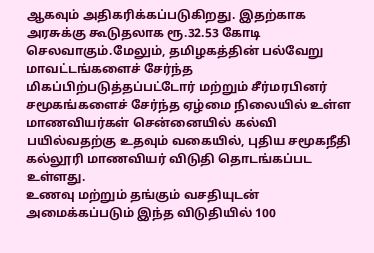ஆகவும் அதிகரிக்கப்படுகிறது. இதற்காக அரசுக்கு கூடுதலாக ரூ.32.53 கோடி செலவாகும்.மேலும், தமிழகத்தின் பல்வேறு மாவட்டங்களைச் சேர்ந்த மிகப்பிற்படுத்தப்பட்டோர் மற்றும் சீர்மரபினர் சமூகங்களைச் சேர்ந்த ஏழ்மை நிலையில் உள்ள மாணவியர்கள் சென்னையில் கல்வி பயில்வதற்கு உதவும் வகையில், புதிய சமூகநீதி கல்லூரி மாணவியர் விடுதி தொடங்கப்பட உள்ளது.
உணவு மற்றும் தங்கும் வசதியுடன் அமைக்கப்படும் இந்த விடுதியில் 100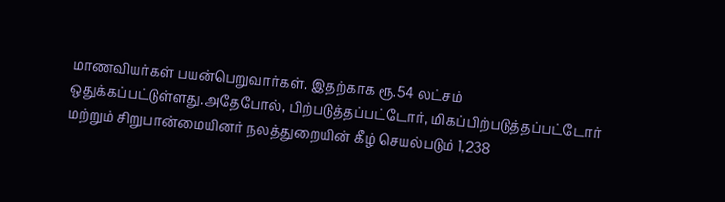மாணவியர்கள் பயன்பெறுவார்கள். இதற்காக ரூ.54 லட்சம் ஒதுக்கப்பட்டுள்ளது.அதேபோல், பிற்படுத்தப்பட்டோர், மிகப்பிற்படுத்தப்பட்டோர் மற்றும் சிறுபான்மையினர் நலத்துறையின் கீழ் செயல்படும் 1,238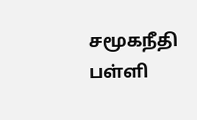சமூகநீதி பள்ளி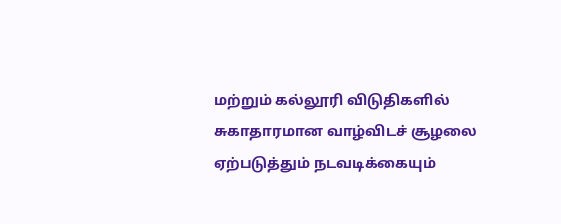மற்றும் கல்லூரி விடுதிகளில் சுகாதாரமான வாழ்விடச் சூழலை ஏற்படுத்தும் நடவடிக்கையும்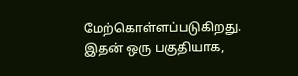மேற்கொள்ளப்படுகிறது. இதன் ஒரு பகுதியாக,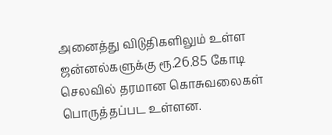அனைத்து விடுதிகளிலும் உள்ள ஜன்னல்களுக்கு ரூ.26.85 கோடி செலவில் தரமான கொசுவலைகள் பொருத்தப்பட உள்ளன.